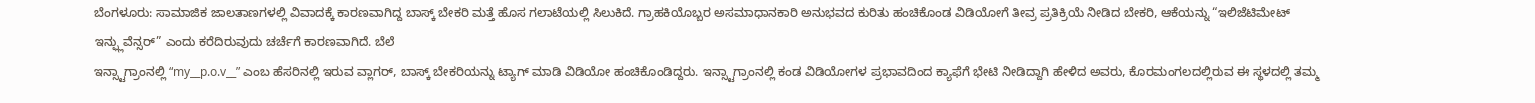ಬೆಂಗಳೂರು: ಸಾಮಾಜಿಕ ಜಾಲತಾಣಗಳಲ್ಲಿ ವಿವಾದಕ್ಕೆ ಕಾರಣವಾಗಿದ್ದ ಬಾಸ್ಕ್ ಬೇಕರಿ ಮತ್ತೆ ಹೊಸ ಗಲಾಟೆಯಲ್ಲಿ ಸಿಲುಕಿದೆ. ಗ್ರಾಹಕಿಯೊಬ್ಬರ ಅಸಮಾಧಾನಕಾರಿ ಅನುಭವದ ಕುರಿತು ಹಂಚಿಕೊಂಡ ವಿಡಿಯೋಗೆ ತೀವ್ರ ಪ್ರತಿಕ್ರಿಯೆ ನೀಡಿದ ಬೇಕರಿ, ಆಕೆಯನ್ನು “ಇಲಿಜೆಟಿಮೇಟ್ ಇನ್ಫ್ಲುವೆನ್ಸರ್” ಎಂದು ಕರೆದಿರುವುದು ಚರ್ಚೆಗೆ ಕಾರಣವಾಗಿದೆ. ಬೆಲೆ
ಇನ್ಸ್ಟಾಗ್ರಾಂನಲ್ಲಿ “my__p.o.v__” ಎಂಬ ಹೆಸರಿನಲ್ಲಿ ಇರುವ ವ್ಲಾಗರ್, ಬಾಸ್ಕ್ ಬೇಕರಿಯನ್ನು ಟ್ಯಾಗ್ ಮಾಡಿ ವಿಡಿಯೋ ಹಂಚಿಕೊಂಡಿದ್ದರು. ಇನ್ಸ್ಟಾಗ್ರಾಂನಲ್ಲಿ ಕಂಡ ವಿಡಿಯೋಗಳ ಪ್ರಭಾವದಿಂದ ಕ್ಯಾಫೆಗೆ ಭೇಟಿ ನೀಡಿದ್ದಾಗಿ ಹೇಳಿದ ಅವರು, ಕೊರಮಂಗಲದಲ್ಲಿರುವ ಈ ಸ್ಥಳದಲ್ಲಿ ತಮ್ಮ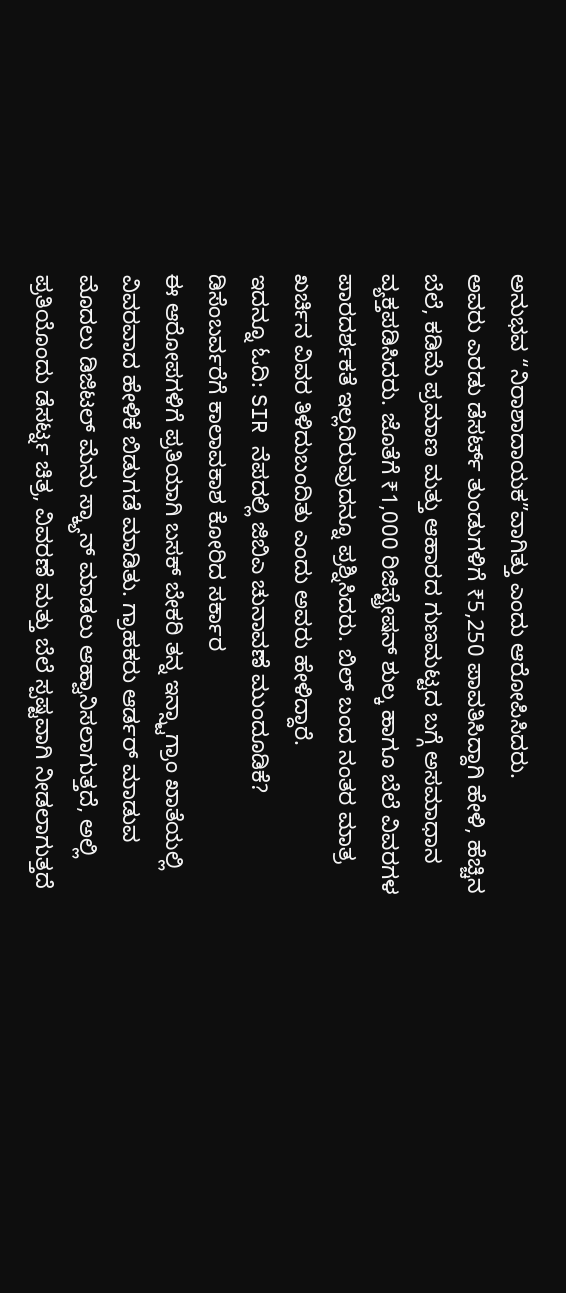ಅನುಭವ “ನಿರಾಶಾದಾಯಕ”ವಾಗಿತ್ತು ಎಂದು ಆರೋಪಿಸಿದರು.
ಅವರು ಎರಡು ಡೆಸರ್ಟ್ ತುಂಡುಗಳಿಗೆ ₹5,250 ಪಾವತಿಸಿದ್ದಾಗಿ ಹೇಳಿ, ಹೆಚ್ಚಿನ ಬೆಲೆ, ಕಡಿಮೆ ಪ್ರಮಾಣ ಮತ್ತು ಆಹಾರದ ಗುಣಮಟ್ಟದ ಬಗ್ಗೆ ಅಸಮಾಧಾನ ವ್ಯಕ್ತಪಡಿಸಿದರು. ಜೊತೆಗೆ ₹1,000 ರಿಜಿಸ್ಟ್ರೇಷನ್ ಶುಲ್ಕ ಹಾಗೂ ಬೆಲೆ ವಿವರಗಳ ಪಾರದರ್ಶಕತೆ ಇಲ್ಲದಿರುವುದನ್ನೂ ಪ್ರಶ್ನಿಸಿದರು. ಬಿಲ್ ಬಂದ ನಂತರ ಮಾತ್ರ ಖರ್ಚಿನ ವಿವರ ತಿಳಿದುಬಂದಿತು ಎಂದು ಅವರು ಹೇಳಿದ್ದಾರೆ.
ಇದನ್ನೂ ಓದಿ: SIR ನೆಪದಲ್ಲಿ ಜಿಬಿಎ ಚುನಾವಣೆ ಮುಂದೂಡಿಕೆ? ಡಿಸೆಂಬರ್ವರೆಗೆ ಕಾಲಾವಕಾಶ ಕೋರಿದ ಸರ್ಕಾರ
ಈ ಆರೋಪಗಳಿಗೆ ಪ್ರತಿಯಾಗಿ ಬಸಕ್ ಬೇಕರಿ ತನ್ನ ಇನ್ಸ್ಟಾಗ್ರಾಂ ಖಾತೆಯಲ್ಲಿ ವಿವರವಾದ ಹೇಳಿಕೆ ಬಿಡುಗಡೆ ಮಾಡಿತು. ಗ್ರಾಹಕರು ಆರ್ಡರ್ ಮಾಡುವ ಮೊದಲು ಡಿಜಿಟಲ್ ಮೆನು ಸ್ಕ್ಯಾನ್ ಮಾಡಲು ಆಹ್ವಾನಿಸಲಾಗುತ್ತದೆ, ಅಲ್ಲಿ ಪ್ರತಿಯೊಂದು ಡೆಸರ್ಟ್ನ ಚಿತ್ರ, ವಿವರಣೆ ಮತ್ತು ಬೆಲೆ ಸ್ಪಷ್ಟವಾಗಿ ನೀಡಲಾಗುತ್ತದೆ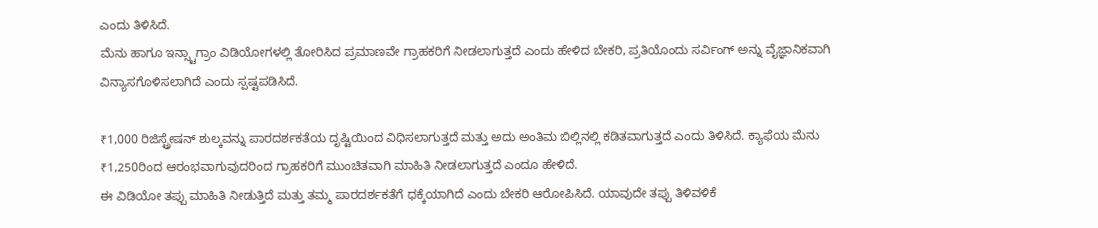ಎಂದು ತಿಳಿಸಿದೆ.
ಮೆನು ಹಾಗೂ ಇನ್ಸ್ಟಾಗ್ರಾಂ ವಿಡಿಯೋಗಳಲ್ಲಿ ತೋರಿಸಿದ ಪ್ರಮಾಣವೇ ಗ್ರಾಹಕರಿಗೆ ನೀಡಲಾಗುತ್ತದೆ ಎಂದು ಹೇಳಿದ ಬೇಕರಿ, ಪ್ರತಿಯೊಂದು ಸರ್ವಿಂಗ್ ಅನ್ನು ವೈಜ್ಞಾನಿಕವಾಗಿ ವಿನ್ಯಾಸಗೊಳಿಸಲಾಗಿದೆ ಎಂದು ಸ್ಪಷ್ಟಪಡಿಸಿದೆ.

₹1,000 ರಿಜಿಸ್ಟ್ರೇಷನ್ ಶುಲ್ಕವನ್ನು ಪಾರದರ್ಶಕತೆಯ ದೃಷ್ಟಿಯಿಂದ ವಿಧಿಸಲಾಗುತ್ತದೆ ಮತ್ತು ಅದು ಅಂತಿಮ ಬಿಲ್ಲಿನಲ್ಲಿ ಕಡಿತವಾಗುತ್ತದೆ ಎಂದು ತಿಳಿಸಿದೆ. ಕ್ಯಾಫೆಯ ಮೆನು ₹1,250ರಿಂದ ಆರಂಭವಾಗುವುದರಿಂದ ಗ್ರಾಹಕರಿಗೆ ಮುಂಚಿತವಾಗಿ ಮಾಹಿತಿ ನೀಡಲಾಗುತ್ತದೆ ಎಂದೂ ಹೇಳಿದೆ.
ಈ ವಿಡಿಯೋ ತಪ್ಪು ಮಾಹಿತಿ ನೀಡುತ್ತಿದೆ ಮತ್ತು ತಮ್ಮ ಪಾರದರ್ಶಕತೆಗೆ ಧಕ್ಕೆಯಾಗಿದೆ ಎಂದು ಬೇಕರಿ ಆರೋಪಿಸಿದೆ. ಯಾವುದೇ ತಪ್ಪು ತಿಳಿವಳಿಕೆ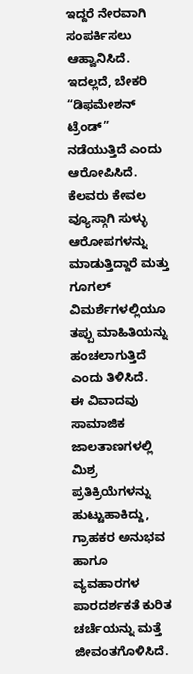ಇದ್ದರೆ ನೇರವಾಗಿ ಸಂಪರ್ಕಿಸಲು ಆಹ್ವಾನಿಸಿದೆ.
ಇದಲ್ಲದೆ, ಬೇಕರಿ “ಡಿಫಮೇಶನ್ ಟ್ರೆಂಡ್” ನಡೆಯುತ್ತಿದೆ ಎಂದು ಆರೋಪಿಸಿದೆ. ಕೆಲವರು ಕೇವಲ ವ್ಯೂಸ್ಗಾಗಿ ಸುಳ್ಳು ಆರೋಪಗಳನ್ನು ಮಾಡುತ್ತಿದ್ದಾರೆ ಮತ್ತು ಗೂಗಲ್ ವಿಮರ್ಶೆಗಳಲ್ಲಿಯೂ ತಪ್ಪು ಮಾಹಿತಿಯನ್ನು ಹಂಚಲಾಗುತ್ತಿದೆ ಎಂದು ತಿಳಿಸಿದೆ.
ಈ ವಿವಾದವು ಸಾಮಾಜಿಕ ಜಾಲತಾಣಗಳಲ್ಲಿ ಮಿಶ್ರ ಪ್ರತಿಕ್ರಿಯೆಗಳನ್ನು ಹುಟ್ಟುಹಾಕಿದ್ದು, ಗ್ರಾಹಕರ ಅನುಭವ ಹಾಗೂ ವ್ಯವಹಾರಗಳ ಪಾರದರ್ಶಕತೆ ಕುರಿತ ಚರ್ಚೆಯನ್ನು ಮತ್ತೆ ಜೀವಂತಗೊಳಿಸಿದೆ.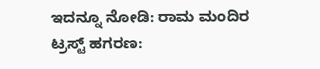ಇದನ್ನೂ ನೋಡಿ: ರಾಮ ಮಂದಿರ ಟ್ರಸ್ಟ್ ಹಗರಣ: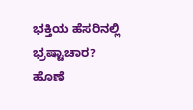ಭಕ್ತಿಯ ಹೆಸರಿನಲ್ಲಿ ಭ್ರಷ್ಟಾಚಾರ? ಹೊಣೆ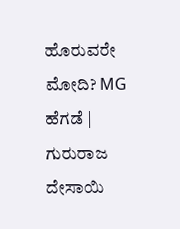ಹೊರುವರೇ ಮೋದಿ? MG ಹೆಗಡೆ | ಗುರುರಾಜ ದೇಸಾಯಿ